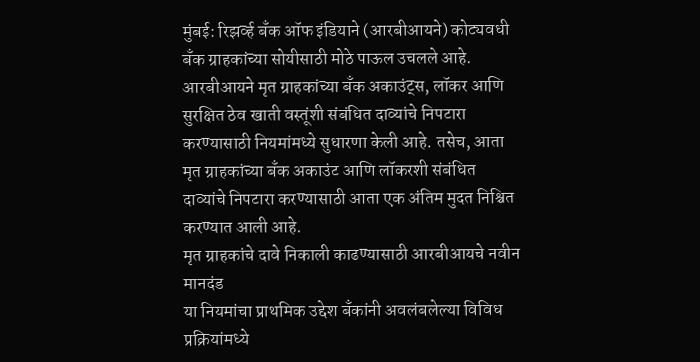मुंबई: रिझर्व्ह बॅंक ऑफ इंडियाने (आरबीआयने) कोट्यवधी बॅंक ग्राहकांच्या सोयीसाठी मोठे पाऊल उचलले आहे. आरबीआयने मृत ग्राहकांच्या बॅंक अकाउंट्स, लॉकर आणि सुरक्षित ठेव खाती वस्तूंशी संबंधित दाव्यांचे निपटारा करण्यासाठी नियमांमध्ये सुधारणा केली आहे. तसेच, आता मृत ग्राहकांच्या बॅंक अकाउंट आणि लॉकरशी संबंधित दाव्यांचे निपटारा करण्यासाठी आता एक अंतिम मुदत निश्चित करण्यात आली आहे.
मृत ग्राहकांचे दावे निकाली काढण्यासाठी आरबीआयचे नवीन मानदंड
या नियमांचा प्राथमिक उद्देश बॅंकांनी अवलंबलेल्या विविध प्रक्रियांमध्ये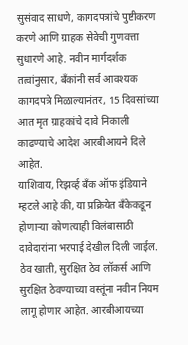सुसंवाद साधणे, कागदपत्रांचे पुष्टीकरण करणे आणि ग्राहक सेवेची गुणवत्ता सुधारणे आहे. नवीन मार्गदर्शक तत्वांनुसार, बॅंकांनी सर्व आवश्यक कागदपत्रे मिळाल्यानंतर, 15 दिवसांच्या आत मृत ग्राहकांचे दावे निकाली काढण्याचे आदेश आरबीआयने दिले आहेत.
याशिवाय, रिझर्व्ह बॅंक ऑफ इंडियाने म्हटले आहे की, या प्रक्रियेत बॅंकेकडून होणाऱ्या कोणत्याही विलंबासाठी दावेदारांना भरपाई देखील दिली जाईल. ठेव खाती, सुरक्षित ठेव लॉकर्स आणि सुरक्षित ठेवण्याच्या वस्तूंना नवीन नियम लागू होणार आहेत. आरबीआयच्या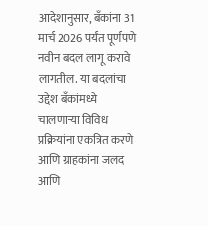आदेशानुसार, बॅंकांना 31 मार्च 2026 पर्यंत पूर्णपणे नवीन बदल लागू करावे लागतील. या बदलांचा उद्देश बॅंकांमध्ये चालणाऱ्या विविध प्रक्रियांना एकत्रित करणे आणि ग्राहकांना जलद आणि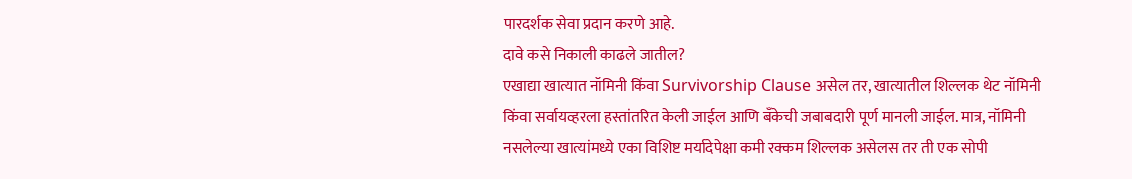पारदर्शक सेवा प्रदान करणे आहे.
दावे कसे निकाली काढले जातील?
एखाद्या खात्यात नॉमिनी किंवा Survivorship Clause असेल तर, खात्यातील शिल्लक थेट नॉमिनी किंवा सर्वायव्हरला हस्तांतरित केली जाईल आणि बँकेची जबाबदारी पूर्ण मानली जाईल. मात्र, नॉमिनी नसलेल्या खात्यांमध्ये एका विशिष्ट मर्यादेपेक्षा कमी रक्कम शिल्लक असेलस तर ती एक सोपी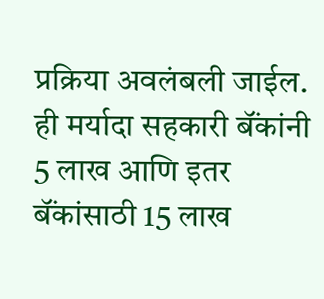प्रक्रिया अवलंबली जाईल. ही मर्यादा सहकारी बॅंकांनी 5 लाख आणि इतर बॅंकांसाठी 15 लाख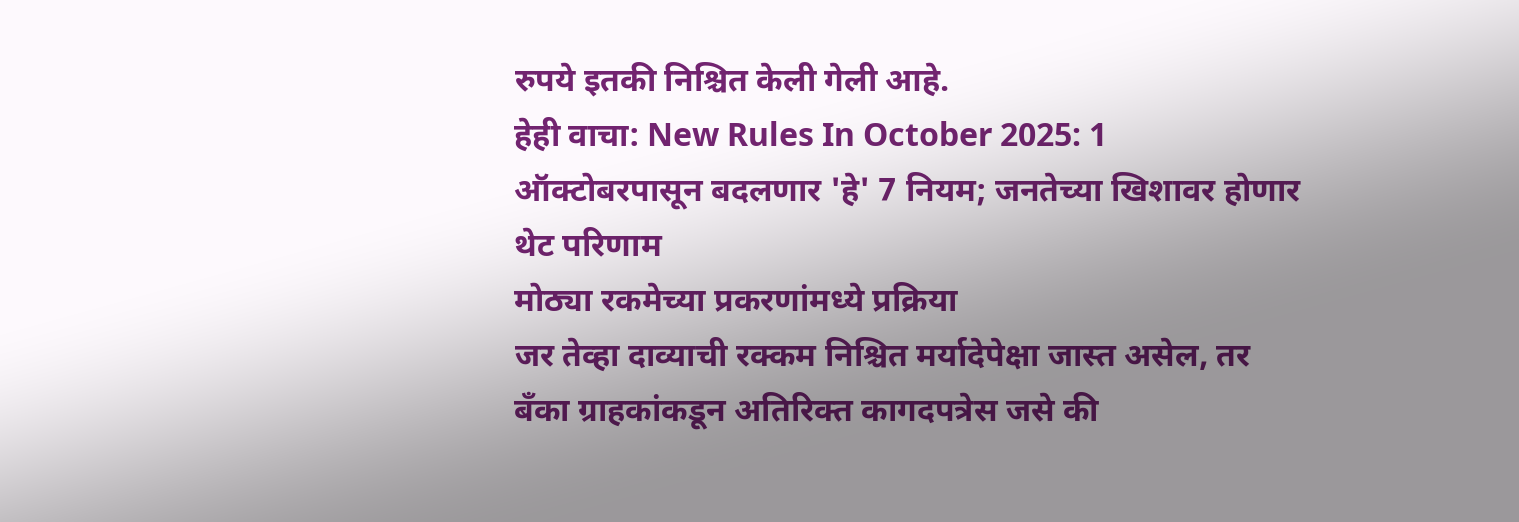रुपये इतकी निश्चित केली गेली आहे.
हेही वाचा: New Rules In October 2025: 1 ऑक्टोबरपासून बदलणार 'हे' 7 नियम; जनतेच्या खिशावर होणार थेट परिणाम
मोठ्या रकमेच्या प्रकरणांमध्ये प्रक्रिया
जर तेव्हा दाव्याची रक्कम निश्चित मर्यादेपेक्षा जास्त असेल, तर बॅंका ग्राहकांकडून अतिरिक्त कागदपत्रेस जसे की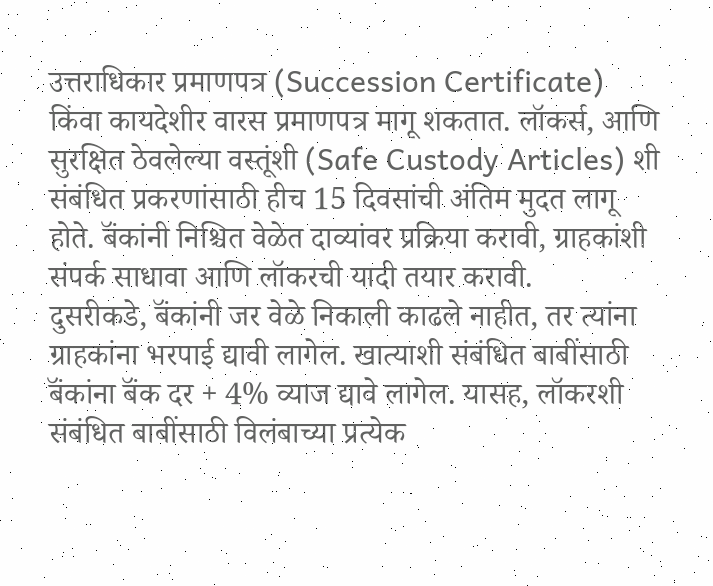उत्तराधिकार प्रमाणपत्र (Succession Certificate) किंवा कायदेशीर वारस प्रमाणपत्र मागू शकतात. लॉकर्स, आणि सुरक्षित ठेवलेल्या वस्तूंशी (Safe Custody Articles) शी संबंधित प्रकरणांसाठी हीच 15 दिवसांची अंतिम मुदत लागू होते. बॅंकांनी निश्चित वेळेत दाव्यांवर प्रक्रिया करावी, ग्राहकांशी संपर्क साधावा आणि लॉकरची यादी तयार करावी.
दुसरीकडे, बॅंकांनी जर वेळे निकाली काढले नाहीत, तर त्यांना ग्राहकांना भरपाई द्यावी लागेल. खात्याशी संबंधित बाबींसाठी बॅंकांना बॅंक दर + 4% व्याज द्यावे लागेल. यासह, लॉकरशी संबंधित बाबींसाठी विलंबाच्या प्रत्येक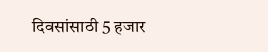दिवसांसाठी 5 हजार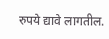रुपये द्यावे लागतील.